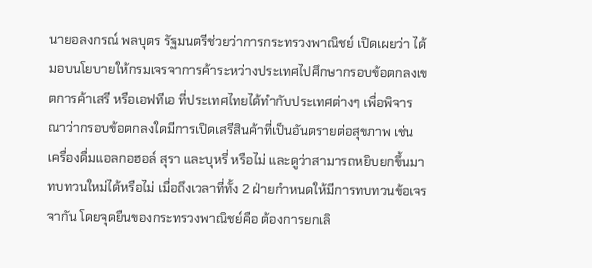นายอลงกรณ์ พลบุตร รัฐมนตรีช่วยว่าการกระทรวงพาณิชย์ เปิดเผยว่า ได้มอบนโยบายให้กรมเจรจาการค้าระหว่างประเทศไปศึกษากรอบข้อตกลงเขตการค้าเสรี หรือเอฟทีเอ ที่ประเทศไทยได้ทำกับประเทศต่างๆ เพื่อพิจารณาว่ากรอบข้อตกลงใดมีการเปิดเสรีสินค้าที่เป็นอันตรายต่อสุขภาพ เช่น เครื่องดื่มแอลกอฮอล์ สุรา และบุหรี่ หรือไม่ และดูว่าสามารถหยิบยกขึ้นมาทบทวนใหม่ได้หรือไม่ เมื่อถึงเวลาที่ทั้ง 2 ฝ่ายกำหนดให้มีการทบทวนข้อเจรจากัน โดยจุดยืนของกระทรวงพาณิชย์คือ ต้องการยกเลิ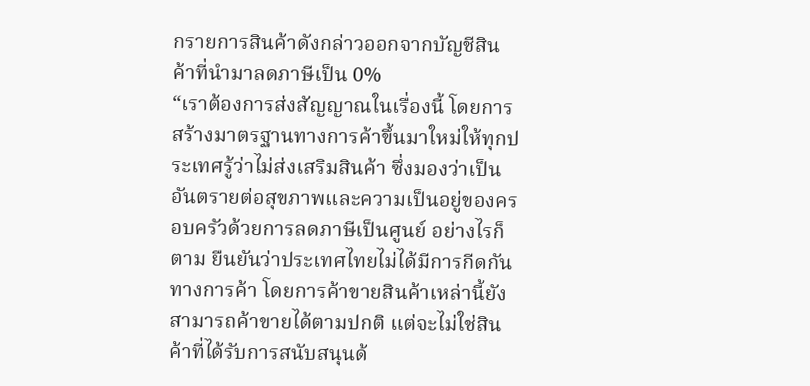กรายการสินค้าดังกล่าวออกจากบัญชีสินค้าที่นำมาลดภาษีเป็น 0%
“เราต้องการส่งสัญญาณในเรื่องนี้ โดยการสร้างมาตรฐานทางการค้าขึ้นมาใหม่ให้ทุกประเทศรู้ว่าไม่ส่งเสริมสินค้า ซึ่งมองว่าเป็นอันตรายต่อสุขภาพและความเป็นอยู่ของครอบครัวด้วยการลดภาษีเป็นศูนย์ อย่างไรก็ตาม ยืนยันว่าประเทศไทยไม่ได้มีการกีดกันทางการค้า โดยการค้าขายสินค้าเหล่านี้ยังสามารถค้าขายได้ตามปกติ แต่จะไม่ใช่สินค้าที่ได้รับการสนับสนุนด้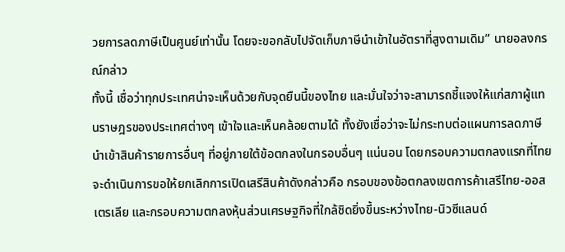วยการลดภาษีเป็นศูนย์เท่านั้น โดยจะขอกลับไปจัดเก็บภาษีนำเข้าในอัตราที่สูงตามเดิม” นายอลงกรณ์กล่าว
ทั้งนี้ เชื่อว่าทุกประเทศน่าจะเห็นด้วยกับจุดยืนนี้ของไทย และมั่นใจว่าจะสามารถชี้แจงให้แก่สภาผู้แทนราษฎรของประเทศต่างๆ เข้าใจและเห็นคล้อยตามได้ ทั้งยังเชื่อว่าจะไม่กระทบต่อแผนการลดภาษีนำเข้าสินค้ารายการอื่นๆ ที่อยู่ภายใต้ข้อตกลงในกรอบอื่นๆ แน่นอน โดยกรอบความตกลงแรกที่ไทยจะดำเนินการขอให้ยกเลิกการเปิดเสรีสินค้าดังกล่าวคือ กรอบของข้อตกลงเขตการค้าเสรีไทย-ออสเตรเลีย และกรอบความตกลงหุ้นส่วนเศรษฐกิจที่ใกล้ชิดยิ่งขึ้นระหว่างไทย-นิวซีแลนด์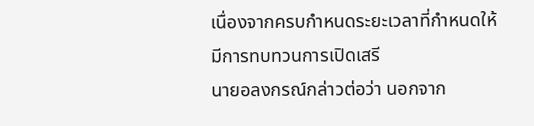เนื่องจากครบกำหนดระยะเวลาที่กำหนดให้มีการทบทวนการเปิดเสรี
นายอลงกรณ์กล่าวต่อว่า นอกจาก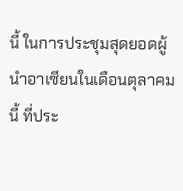นี้ ในการประชุมสุดยอดผู้นำอาเซียนในเดือนตุลาคมนี้ ที่ประ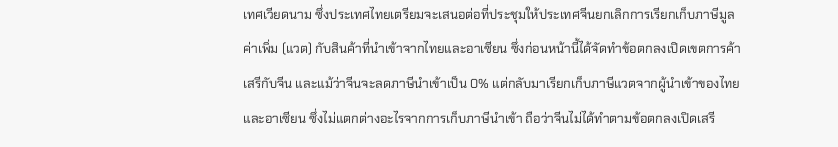เทศเวียดนาม ซึ่งประเทศไทยเตรียมจะเสนอต่อที่ประชุมให้ประเทศจีนยกเลิกการเรียกเก็บภาษีมูลค่าเพิ่ม (แวต) กับสินค้าที่นำเข้าจากไทยและอาเซียน ซึ่งก่อนหน้านี้ได้จัดทำข้อตกลงเปิดเขตการค้าเสรีกับจีน และแม้ว่าจีนจะลดภาษีนำเข้าเป็น 0% แต่กลับมาเรียกเก็บภาษีแวตจากผู้นำเข้าของไทยและอาเซียน ซึ่งไม่แตกต่างอะไรจากการเก็บภาษีนำเข้า ถือว่าจีนไม่ได้ทำตามข้อตกลงเปิดเสรี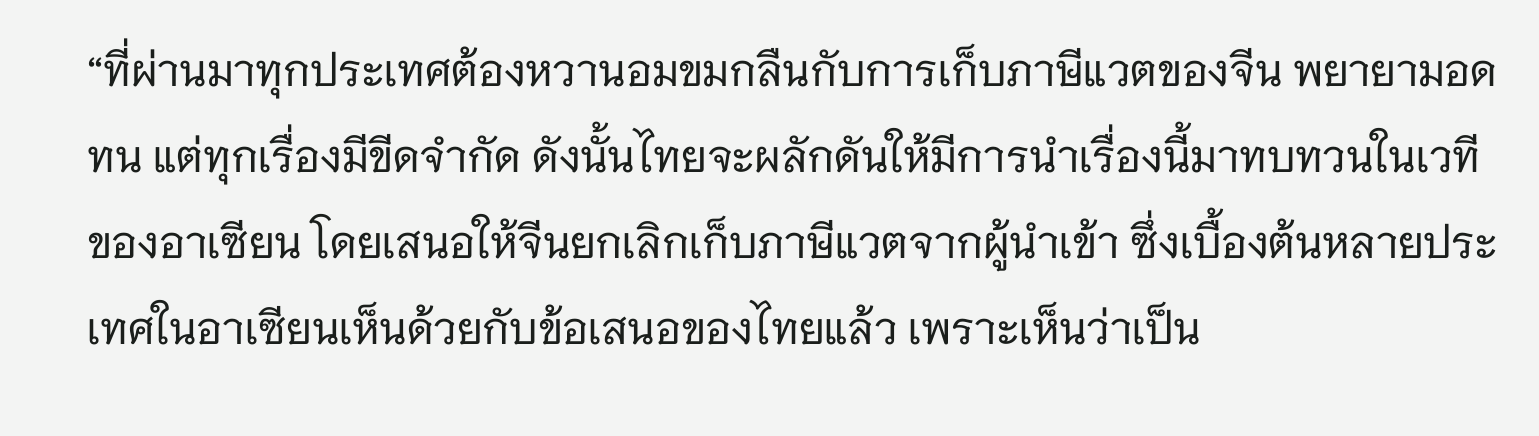“ที่ผ่านมาทุกประเทศต้องหวานอมขมกลืนกับการเก็บภาษีแวตของจีน พยายามอดทน แต่ทุกเรื่องมีขีดจำกัด ดังนั้นไทยจะผลักดันให้มีการนำเรื่องนี้มาทบทวนในเวทีของอาเซียน โดยเสนอให้จีนยกเลิกเก็บภาษีแวตจากผู้นำเข้า ซึ่งเบื้องต้นหลายประเทศในอาเซียนเห็นด้วยกับข้อเสนอของไทยแล้ว เพราะเห็นว่าเป็น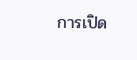การเปิด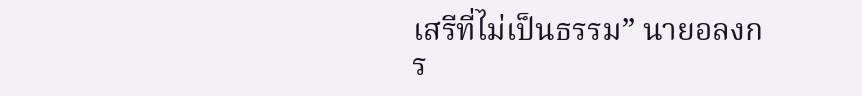เสรีที่ไม่เป็นธรรม” นายอลงกร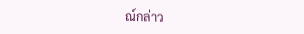ณ์กล่าว